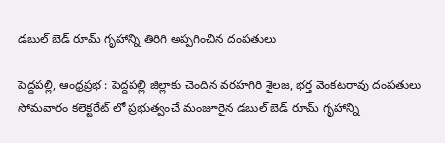డబుల్ బెడ్ రూమ్ గృహాన్ని తిరిగి అప్పగించిన దంపతులు

పెద్దపల్లి, ఆంధ్రప్రభ : పెద్దపల్లి జిల్లాకు చెందిన వరహగిరి శైలజ, భర్త వెంకటరావు దంపతులు సోమవారం కలెక్టరేట్ లో ప్రభుత్వంచే మంజూరైన డబుల్ బెడ్ రూమ్ గృహాన్ని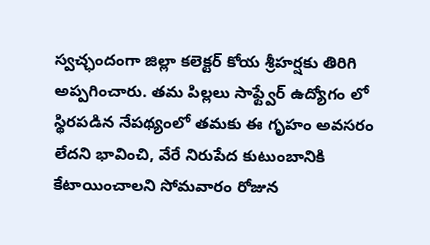స్వచ్ఛందంగా జిల్లా కలెక్టర్‌ కోయ శ్రీహర్షకు తిరిగి అప్పగించారు. తమ పిల్లలు సాఫ్ట్వేర్ ఉద్యోగం లో స్థిరపడిన నేపథ్యంలో తమకు ఈ గృహం అవసరం లేదని భావించి, వేరే నిరుపేద కుటుంబానికి కేటాయించాలని సోమవారం రోజున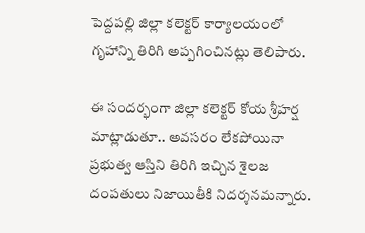పెద్దపల్లి జిల్లా కలెక్టర్ కార్యాలయంలో గృహాన్ని తిరిగి అప్పగించినట్లు తెలిపారు.

ఈ సందర్భంగా జిల్లా కలెక్టర్ కోయ శ్రీహర్ష మాట్లాడుతూ.. అవసరం లేకపోయినా ప్రభుత్వ ఆస్తిని తిరిగి ఇచ్చిన శైలజ దంపతులు నిజాయితీకి నిదర్శనమన్నారు.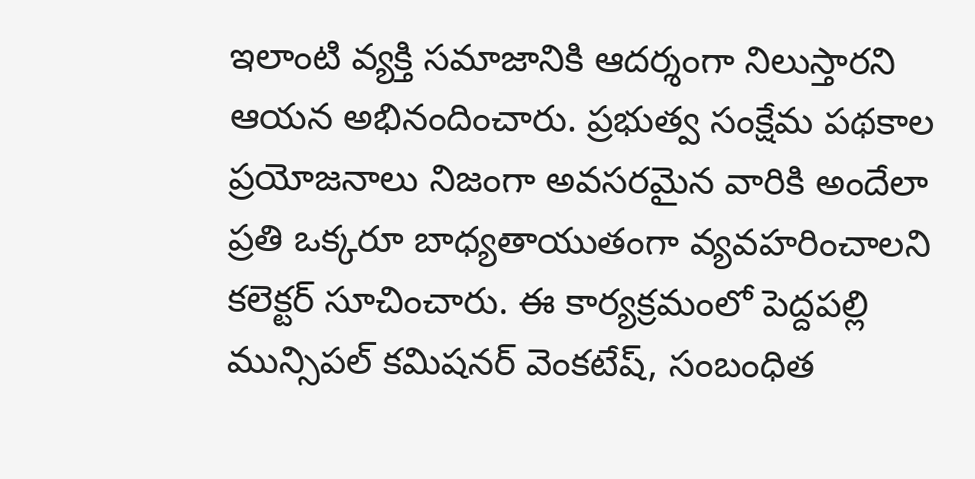ఇలాంటి వ్యక్తి సమాజానికి ఆదర్శంగా నిలుస్తారని ఆయన అభినందించారు. ప్రభుత్వ సంక్షేమ పథకాల ప్రయోజనాలు నిజంగా అవసరమైన వారికి అందేలా ప్రతి ఒక్కరూ బాధ్యతాయుతంగా వ్యవహరించాలని కలెక్టర్ సూచించారు. ఈ కార్యక్రమంలో పెద్దపల్లి మున్సిపల్ కమిషనర్ వెంకటేష్, సంబంధిత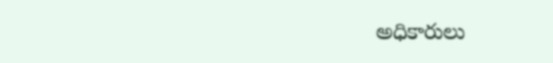అధికారులు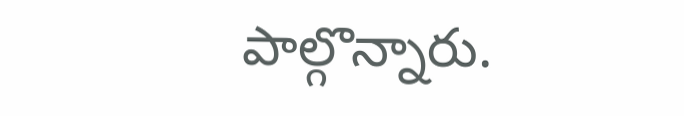పాల్గొన్నారు.